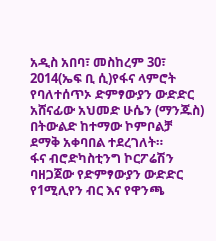አዲስ አበባ፣ መስከረም 30፣ 2014(ኤፍ ቢ ሲ)የፋና ላምሮት የባለተሰጥኦ ድምፃውያን ውድድር አሸናፊው አህመድ ሁሴን (ማንጁስ) በትውልድ ከተማው ኮምቦልቻ ደማቅ አቀባበል ተደረገለት።
ፋና ብሮድካስቲንግ ኮርፖሬሽን ባዘጋጀው የድምፃውያን ውድድር የ1ሚሊየን ብር እና የዋንጫ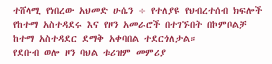ተሸላሚ የነበረው አህመድ ሁሴን ÷ የተለያዩ የህብረተሰብ ክፍሎች የከተማ አስተዳደሩ እና የዞን አመራሮች በተገኙበት በኮምቦልቻ ከተማ አስተዳደር ደማቅ አቀባበል ተደርጎለታል።
የደቡብ ወሎ ዞን ባህል ቱሪዝም መምሪያ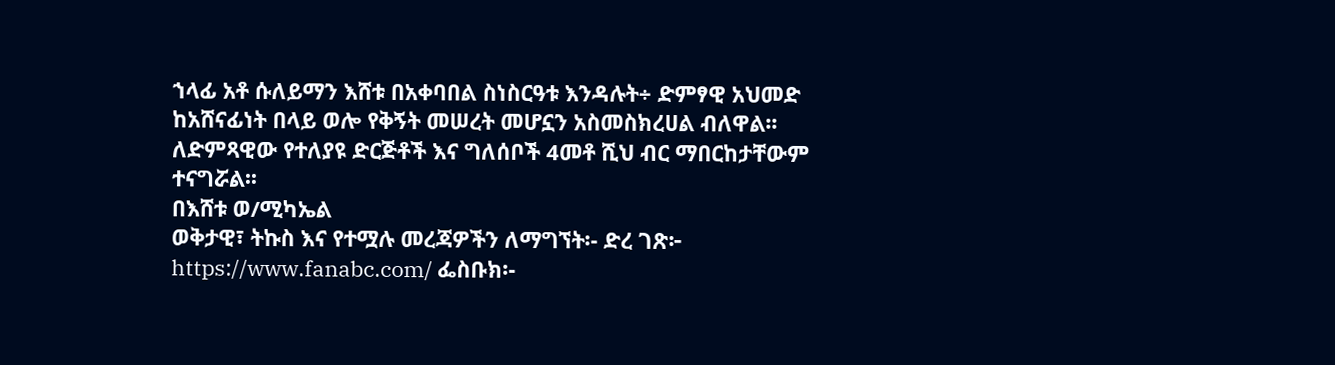ኀላፊ አቶ ሱለይማን እሸቱ በአቀባበል ስነስርዓቱ እንዳሉት÷ ድምፃዊ አህመድ ከአሸናፊነት በላይ ወሎ የቅኝት መሠረት መሆኗን አስመስክረሀል ብለዋል፡፡
ለድምጻዊው የተለያዩ ድርጅቶች እና ግለሰቦች 4መቶ ሺህ ብር ማበርከታቸውም ተናግሯል፡፡
በእሸቱ ወ/ሚካኤል
ወቅታዊ፣ ትኩስ እና የተሟሉ መረጃዎችን ለማግኘት፡- ድረ ገጽ፦ https://www.fanabc.com/ ፌስቡክ፡-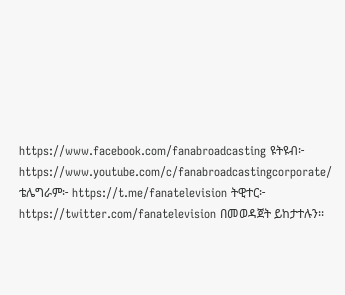https://www.facebook.com/fanabroadcasting ዩትዩብ፦ https://www.youtube.com/c/fanabroadcastingcorporate/ ቴሌግራም፦ https://t.me/fanatelevision ትዊተር፦ https://twitter.com/fanatelevision በመወዳጀት ይከታተሉን፡፡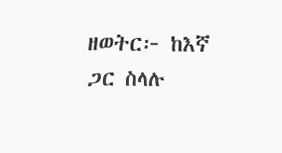ዘወትር፦ ከእኛ ጋር ስላሉ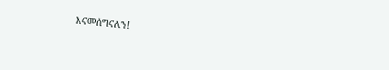እናመሰግናለን!